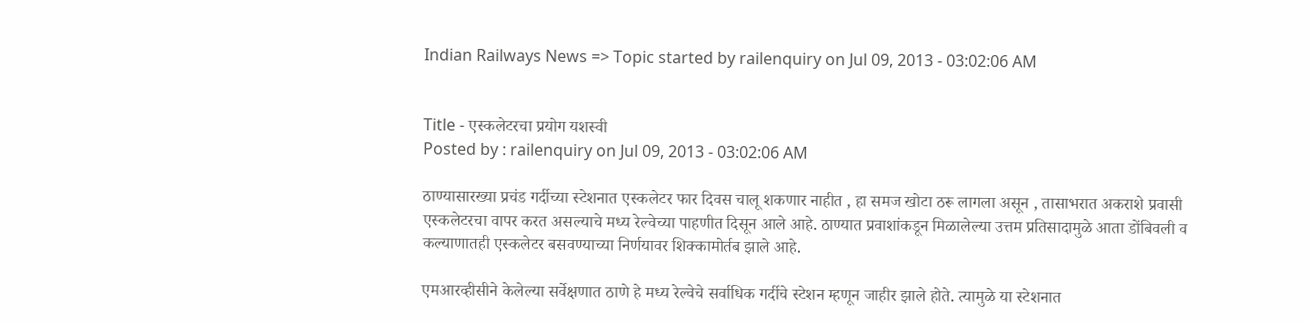Indian Railways News => Topic started by railenquiry on Jul 09, 2013 - 03:02:06 AM


Title - एस्कलेटरचा प्रयोग यशस्वी
Posted by : railenquiry on Jul 09, 2013 - 03:02:06 AM

ठाण्यासारख्या प्रचंड गर्दीच्या स्टेशनात एस्कलेटर फार दिवस चालू शकणार नाहीत , हा समज खोटा ठरू लागला असून , तासाभरात अकराशे प्रवासी एस्कलेटरचा वापर करत असल्याचे मध्य रेल्वेच्या पाहणीत दिसून आले आहे. ठाण्यात प्रवाशांकडून मिळालेल्या उत्तम प्रतिसादामुळे आता डोंबिवली व कल्याणातही एस्कलेटर बसवण्याच्या निर्णयावर शिक्कामोर्तब झाले आहे.

एमआरव्हीसीने केलेल्या सर्वेक्षणात ठाणे हे मध्य रेल्वेचे सर्वाधिक गर्दीचे स्टेशन म्हणून जाहीर झाले होते. त्यामुळे या स्टेशनात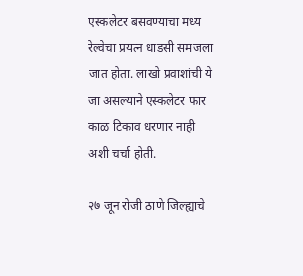एस्कलेटर बसवण्याचा मध्य रेल्वेचा प्रयत्न धाडसी समजला जात होता. लाखो प्रवाशांची ये जा असल्याने एस्कलेटर फार काळ टिकाव धरणार नाही अशी चर्चा होती.

२७ जून रोजी ठाणे जिल्ह्याचे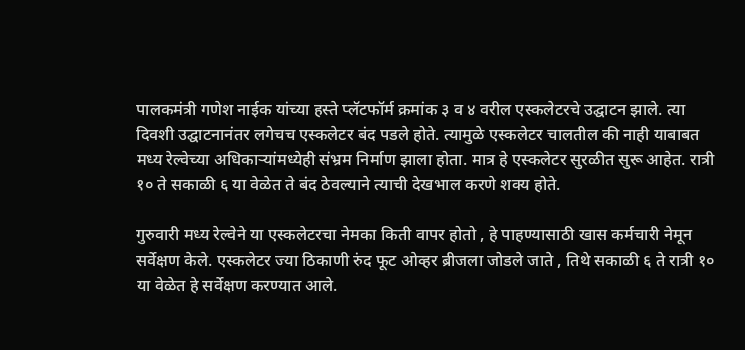पालकमंत्री गणेश नाईक यांच्या हस्ते प्लॅटफॉर्म क्रमांक ३ व ४ वरील एस्कलेटरचे उद्घाटन झाले. त्या दिवशी उद्घाटनानंतर लगेचच एस्कलेटर बंद पडले होते. त्यामुळे एस्कलेटर चालतील की नाही याबाबत मध्य रेल्वेच्या अधिकाऱ्यांमध्येही संभ्रम निर्माण झाला होता. मात्र हे एस्कलेटर सुरळीत सुरू आहेत. रात्री १० ते सकाळी ६ या वेळेत ते बंद ठेवल्याने त्याची देखभाल करणे शक्य होते.

गुरुवारी मध्य रेल्वेने या एस्कलेटरचा नेमका किती वापर होतो , हे पाहण्यासाठी खास कर्मचारी नेमून सर्वेक्षण केले. एस्कलेटर ज्या ठिकाणी रुंद फूट ओव्हर ब्रीजला जोडले जाते , तिथे सकाळी ६ ते रात्री १० या वेळेत हे सर्वेक्षण करण्यात आले.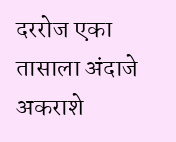दररोज ‌एका तासाला अंदाजे अकराशे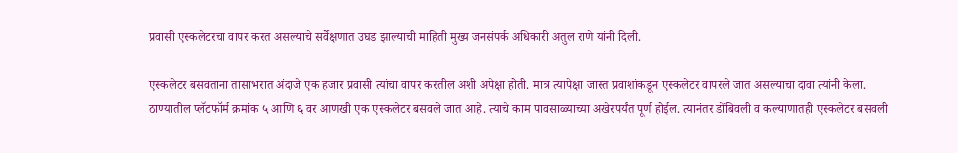प्रवासी एस्कलेटरचा वापर करत असल्याचे सर्वेक्षणात उघड झाल्याची माहिती मुख्य जनसंपर्क अधिकारी अतुल राणे यांनी दिली.

एस्कलेटर बसवताना तासाभरात अंदाजे एक हजार प्रवासी त्यांचा वापर करतील अशी अपेक्षा होती. मात्र त्यापेक्षा जास्त प्रवाशांकडून एस्कलेटर वापरले जात असल्याचा दावा त्यांनी केला. ठाण्यातील प्लॅटफॉर्म क्रमांक ५ आणि ६ वर आणखी एक एस्कलेटर बसवले जात आहे. त्याचे काम पावसाळ्याच्या अखेरपर्यंत पूर्ण होईल. त्यानंतर डोंबिवली व कल्याणातही एस्कलेटर बसवली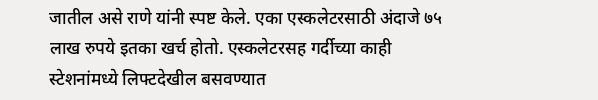जातील असे राणे यांनी स्पष्ट केले. एका एस्कलेटरसाठी अंदाजे ७५ लाख रुपये इतका खर्च होतो. एस्कलेटरसह गर्दीच्या काही स्टेशनांमध्ये लिफ्टदेखील बसवण्यात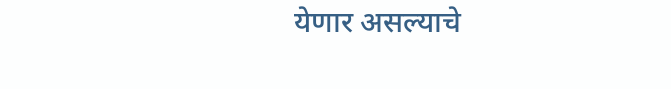येणार असल्याचे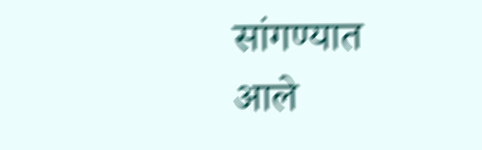सांगण्यात आले